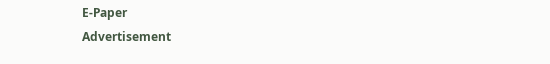E-Paper
Advertisement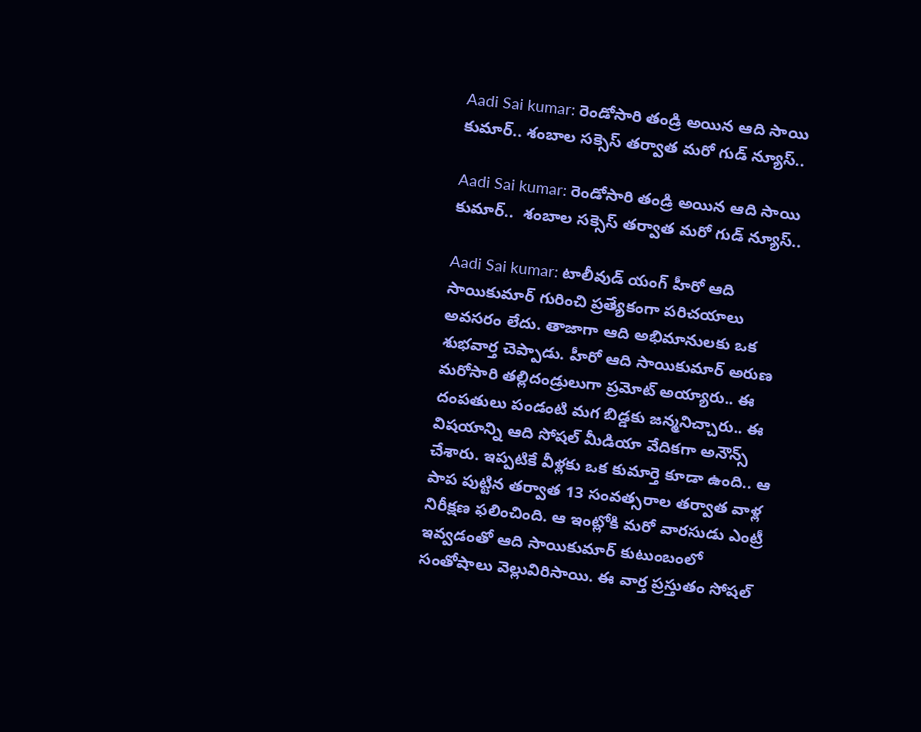Aadi Sai kumar: రెండోసారి తండ్రి అయిన ఆది సాయి కుమార్.. శంబాల సక్సెస్ తర్వాత మరో గుడ్ న్యూస్..

Aadi Sai kumar: రెండోసారి తండ్రి అయిన ఆది సాయి కుమార్..  శంబాల సక్సెస్ తర్వాత మరో గుడ్ న్యూస్..

Aadi Sai kumar: టాలీవుడ్ యంగ్ హీరో ఆది సాయికుమార్ గురించి ప్రత్యేకంగా పరిచయాలు అవసరం లేదు. తాజాగా ఆది అభిమానులకు ఒక శుభవార్త చెప్పాడు. హీరో ఆది సాయికుమార్ అరుణ మరోసారి తల్లిదండ్రులుగా ప్రమోట్ అయ్యారు.. ఈ దంపతులు పండంటి మగ బిడ్డకు జన్మనిచ్చారు.. ఈ విషయాన్ని ఆది సోషల్ మీడియా వేదికగా అనౌన్స్ చేశారు. ఇప్పటికే వీళ్లకు ఒక కుమార్తె కూడా ఉంది.. ఆ పాప పుట్టిన తర్వాత 13 సంవత్సరాల తర్వాత వాళ్ల నిరీక్షణ ఫలించింది. ఆ ఇంట్లోకి మరో వారసుడు ఎంట్రీ ఇవ్వడంతో ఆది సాయికుమార్ కుటుంబంలో సంతోషాలు వెల్లువిరిసాయి. ఈ వార్త ప్రస్తుతం సోషల్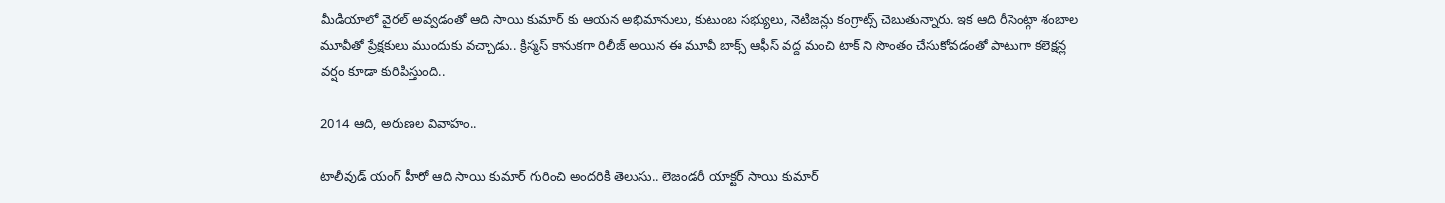మీడియాలో వైరల్ అవ్వడంతో ఆది సాయి కుమార్ కు ఆయన అభిమానులు, కుటుంబ సభ్యులు, నెటిజన్లు కంగ్రాట్స్ చెబుతున్నారు. ఇక ఆది రీసెంట్గా శంబాల మూవీతో ప్రేక్షకులు ముందుకు వచ్చాడు.. క్రిస్మస్ కానుకగా రిలీజ్ అయిన ఈ మూవీ బాక్స్ ఆఫీస్ వద్ద మంచి టాక్ ని సొంతం చేసుకోవడంతో పాటుగా కలెక్షన్ల వర్షం కూడా కురిపిస్తుంది..

2014 ఆది, అరుణల వివాహం..

టాలీవుడ్ యంగ్ హీరో ఆది సాయి కుమార్ గురించి అందరికి తెలుసు.. లెజండరీ యాక్టర్ సాయి కుమార్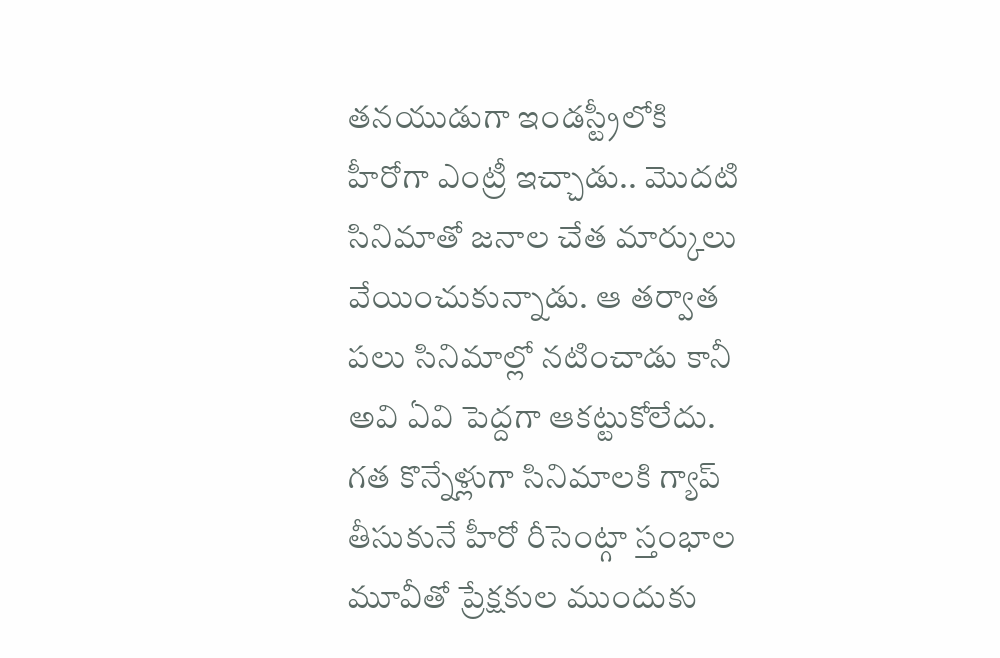తనయుడుగా ఇండస్ట్రీలోకి హీరోగా ఎంట్రీ ఇచ్చాడు.. మొదటి సినిమాతో జనాల చేత మార్కులు వేయించుకున్నాడు. ఆ తర్వాత పలు సినిమాల్లో నటించాడు కానీ అవి ఏవి పెద్దగా ఆకట్టుకోలేదు. గత కొన్నేళ్లుగా సినిమాలకి గ్యాప్ తీసుకునే హీరో రీసెంట్గా స్తంభాల మూవీతో ప్రేక్షకుల ముందుకు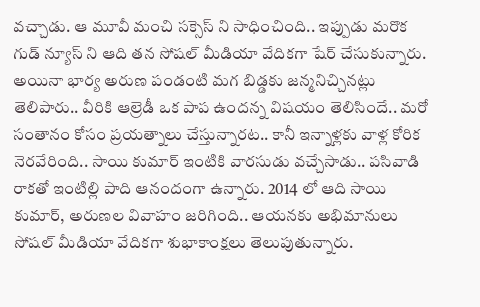వచ్చాడు. ఆ మూవీ మంచి సక్సెస్ ని సాధించింది.. ఇప్పుడు మరొక గుడ్ న్యూస్ ని ఆది తన సోషల్ మీడియా వేదికగా షేర్ చేసుకున్నారు. అయినా భార్య అరుణ పండంటి మగ బిడ్డకు జన్మనిచ్చినట్లు తెలిపారు.. వీరికి ఆల్రెడీ ఒక పాప ఉందన్న విషయం తెలిసిందే.. మరో సంతానం కోసం ప్రయత్నాలు చేస్తున్నారట.. కానీ ఇన్నాళ్లకు వాళ్ల కోరిక నెరవేరింది.. సాయి కుమార్ ఇంటికి వారసుడు వచ్చేసాడు.. పసివాడి రాకతో ఇంటిల్లి పాది ఆనందంగా ఉన్నారు. 2014 లో ఆది సాయి కుమార్, అరుణల వివాహం జరిగింది.. ఆయనకు అభిమానులు సోషల్ మీడియా వేదికగా శుభాకాంక్షలు తెలుపుతున్నారు.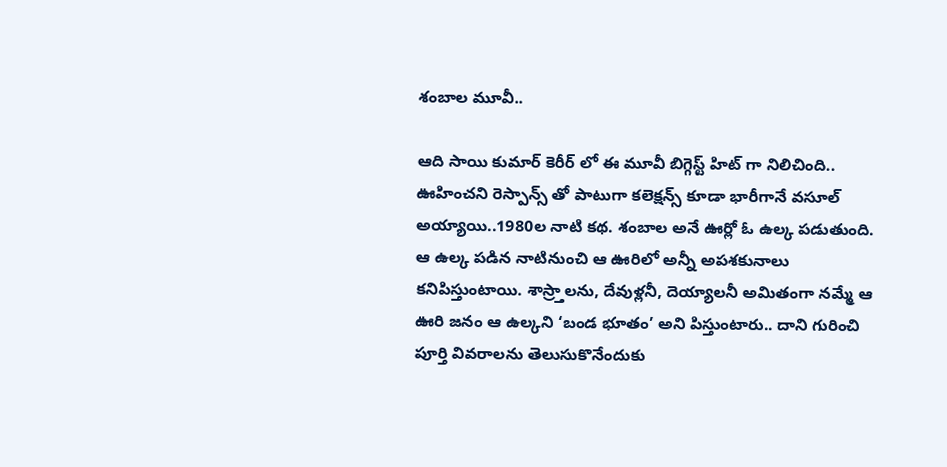శంబాల మూవీ..

ఆది సాయి కుమార్ కెరీర్ లో ఈ మూవీ బిగ్గెస్ట్ హిట్ గా నిలిచింది.. ఊహించని రెస్పాన్స్ తో పాటుగా కలెక్షన్స్ కూడా భారీగానే వసూల్ అయ్యాయి..1980ల నాటి కథ. శంబాల అనే ఊర్లో ఓ ఉల్క పడుతుంది. ఆ ఉల్క పడిన నాటినుంచి ఆ ఊరిలో అన్నీ అపశకునాలు కనిపిస్తుంటాయి. శాస్ర్తాలను, దేవుళ్లనీ, దెయ్యాలనీ అమితంగా నమ్మే ఆ ఊరి జనం ఆ ఉల్కని ‘బండ భూతం’ అని పిస్తుంటారు.. దాని గురించి పూర్తి వివరాలను తెలుసుకొనేందుకు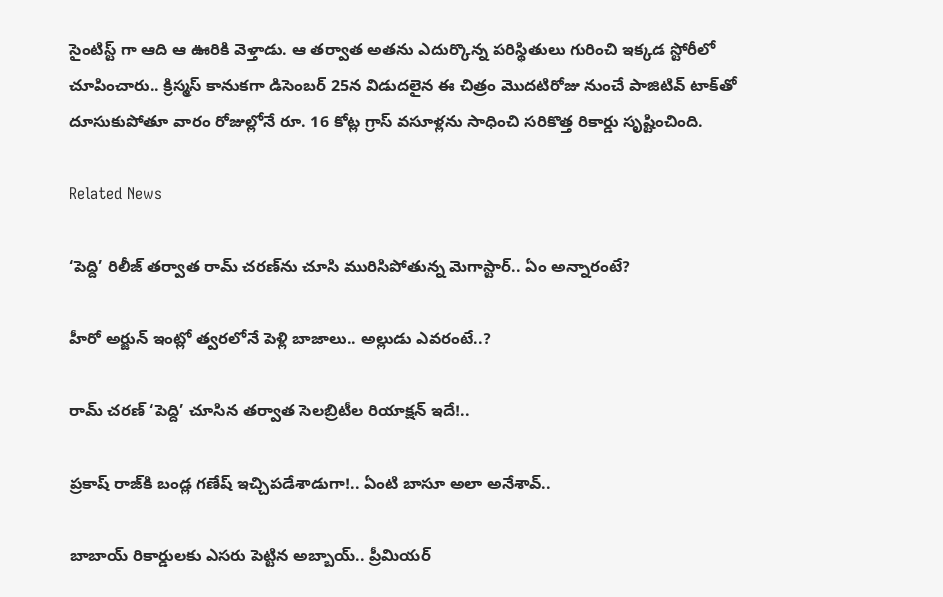సైంటిస్ట్ గా ఆది ఆ ఊరికి వెళ్తాడు. ఆ తర్వాత అతను ఎదుర్కొన్న పరిస్థితులు గురించి ఇక్కడ స్టోరీలో చూపించారు.. క్రిస్మస్ కానుకగా డిసెంబర్ 25న విడుదలైన ఈ చిత్రం మొదటిరోజు నుంచే పాజిటివ్ టాక్‌తో దూసుకుపోతూ వారం రోజుల్లోనే రూ. 16 కోట్ల గ్రాస్ వసూళ్లను సాధించి సరికొత్త రికార్డు సృష్టించింది.

Related News

‘పెద్ది’ రిలీజ్ తర్వాత రామ్ చరణ్‌ను చూసి మురిసిపోతున్న మెగాస్టార్.. ఏం అన్నారంటే?

హీరో అర్జున్ ఇంట్లో త్వరలోనే పెళ్లి బాజాలు.. అల్లుడు ఎవరంటే..?

రామ్ చరణ్ ‘పెద్ది’ చూసిన తర్వాత సెలబ్రిటీల రియాక్షన్ ఇదే!..

ప్రకాష్ రాజ్‌కి బండ్ల గణేష్ ఇచ్చిపడేశాడుగా!.. ఏంటి బాసూ అలా అనేశావ్..

బాబాయ్ రికార్డులకు ఎసరు పెట్టిన అబ్బాయ్.. ప్రీమియర్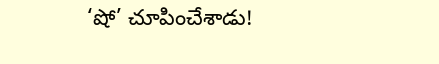‘షో’ చూపించేశాడు!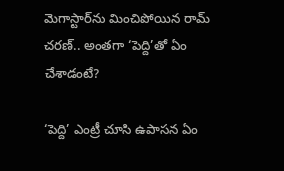మెగాస్టార్‌ను మించిపోయిన రామ్ చరణ్.. అంతగా ‘పెద్ది’తో ఏం చేశాడంటే?

‘పెద్ది’ ఎంట్రీ చూసి ఉపాసన ఏం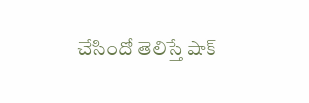చేసిందో తెలిస్తే షాక్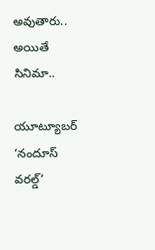అవుతారు.. అయితే సినిమా..

యూట్యూబర్ ‘నందూస్ వరల్డ్’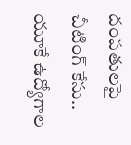దంపతులపై చీటింగ్ కేసు.. యూకే ఉద్యోగాల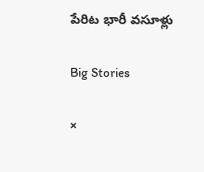పేరిట భారీ వసూళ్లు

Big Stories

×